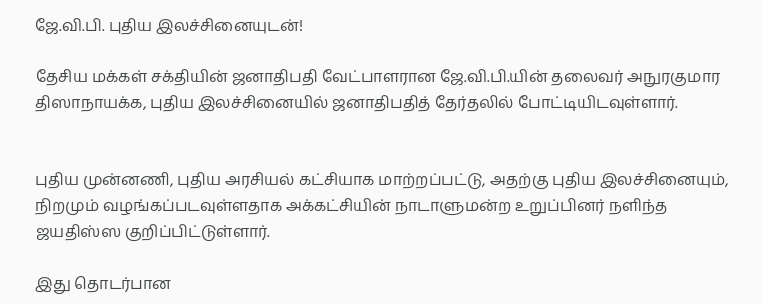ஜே.வி.பி. புதிய இலச்சினையுடன்!

தேசிய மக்கள் சக்தியின் ஜனாதிபதி வேட்பாளரான ஜே.வி.பி.யின் தலைவர் அநுரகுமார திஸாநாயக்க, புதிய இலச்சினையில் ஜனாதிபதித் தேர்தலில் போட்டியிடவுள்ளார்.


புதிய முன்னணி, புதிய அரசியல் கட்சியாக மாற்றப்பட்டு, அதற்கு புதிய இலச்சினையும், நிறமும் வழங்கப்படவுள்ளதாக அக்கட்சியின் நாடாளுமன்ற உறுப்பினர் நளிந்த ஜயதிஸ்ஸ குறிப்பிட்டுள்ளார்.

இது தொடர்பான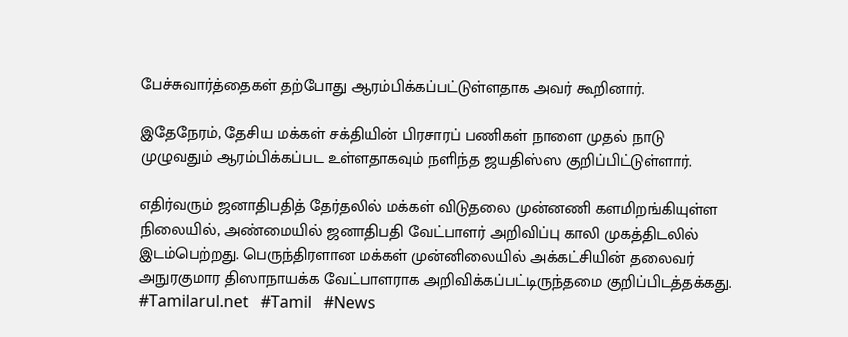பேச்சுவார்த்தைகள் தற்போது ஆரம்பிக்கப்பட்டுள்ளதாக அவர் கூறினார்.

இதேநேரம், தேசிய மக்கள் சக்தியின் பிரசாரப் பணிகள் நாளை முதல் நாடு முழுவதும் ஆரம்பிக்கப்பட உள்ளதாகவும் நளிந்த ஜயதிஸ்ஸ குறிப்பிட்டுள்ளார்.

எதிர்வரும் ஜனாதிபதித் தேர்தலில் மக்கள் விடுதலை முன்னணி களமிறங்கியுள்ள நிலையில், அண்மையில் ஜனாதிபதி வேட்பாளர் அறிவிப்பு காலி முகத்திடலில் இடம்பெற்றது. பெருந்திரளான மக்கள் முன்னிலையில் அக்கட்சியின் தலைவர் அநுரகுமார திஸாநாயக்க வேட்பாளராக அறிவிக்கப்பட்டிருந்தமை குறிப்பிடத்தக்கது.
#Tamilarul.net   #Tamil   #News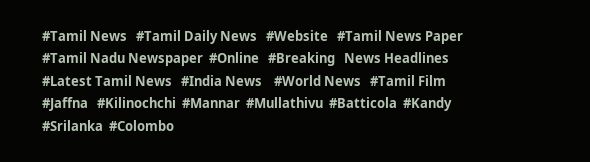#Tamil News   #Tamil Daily News   #Website   #Tamil News Paper   #Tamil Nadu Newspaper  #Online   #Breaking   News Headlines    #Latest Tamil News   #India News    #World News   #Tamil Film   #Jaffna   #Kilinochchi  #Mannar  #Mullathivu  #Batticola  #Kandy  #Srilanka  #Colombo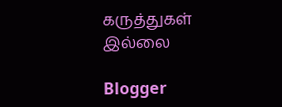கருத்துகள் இல்லை

Blogger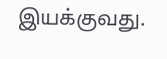இயக்குவது.